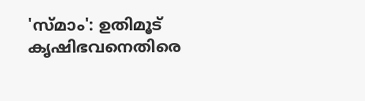'സ്മാം': ഉതിമൂട് കൃഷിഭവനെതിരെ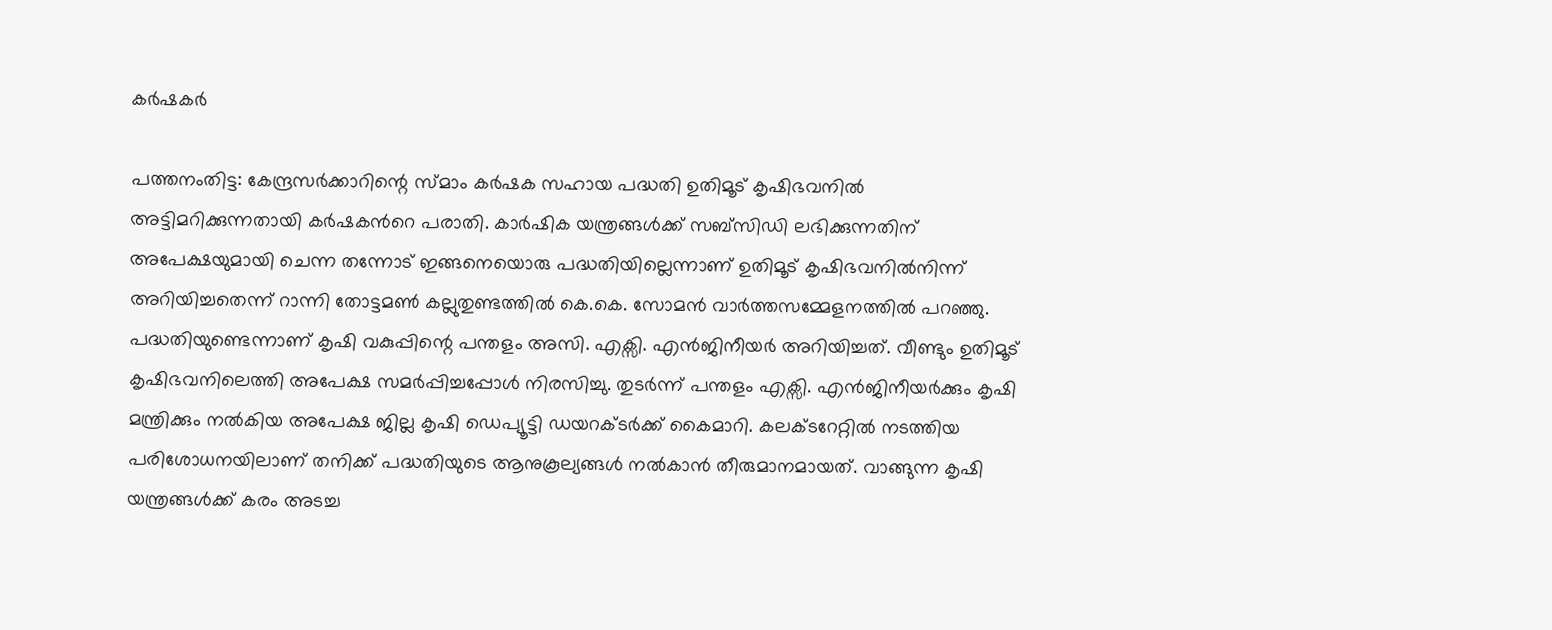കർഷകർ

പത്തനംതിട്ട: കേന്ദ്രസർക്കാറിന്റെ സ്മാം കർഷക സഹായ പദ്ധതി ഉതിമൂട് കൃഷിഭവനിൽ അട്ടിമറിക്കുന്നതായി കർഷകന്‍റെ പരാതി. കാർഷിക യന്ത്രങ്ങൾക്ക് സബ്സിഡി ലഭിക്കുന്നതിന് അപേക്ഷയുമായി ചെന്ന തന്നോട് ഇങ്ങനെയൊരു പദ്ധതിയില്ലെന്നാണ് ഉതിമൂട് കൃഷിഭവനിൽനിന്ന് അറിയിച്ചതെന്ന് റാന്നി തോട്ടമൺ കല്ലുതുണ്ടത്തിൽ കെ.കെ. സോമൻ വാർത്തസമ്മേളനത്തിൽ പറഞ്ഞു. പദ്ധതിയുണ്ടെന്നാണ് കൃഷി വകുപ്പിന്റെ പന്തളം അസി. എക്സി. എൻജിനീയർ അറിയിച്ചത്. വീണ്ടും ഉതിമൂട് കൃഷിഭവനിലെത്തി അപേക്ഷ സമർപ്പിച്ചപ്പോൾ നിരസിച്ചു. തുടർന്ന് പന്തളം എക്സി. എൻജിനീയർക്കും കൃഷി മന്ത്രിക്കും നൽകിയ അപേക്ഷ ജില്ല കൃഷി ഡെപ്യൂട്ടി ഡയറക്ടർക്ക് കൈമാറി. കലക്ടറേറ്റിൽ നടത്തിയ പരിശോധനയിലാണ് തനിക്ക് പദ്ധതിയുടെ ആനുകൂല്യങ്ങൾ നൽകാൻ തീരുമാനമായത്. വാങ്ങുന്ന കൃഷി യന്ത്രങ്ങൾക്ക് കരം അടച്ച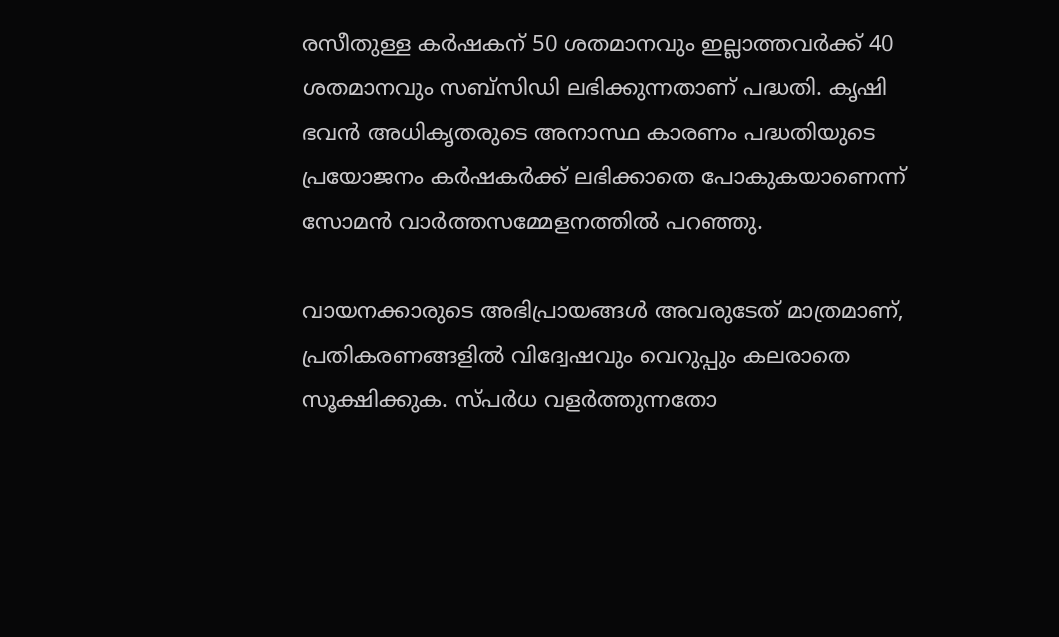രസീതുള്ള കർഷകന് 50 ശതമാനവും ഇല്ലാത്തവർക്ക് 40 ശതമാനവും സബ്സിഡി ലഭിക്കുന്നതാണ് പദ്ധതി. കൃഷി ഭവൻ അധികൃതരുടെ അനാസ്ഥ കാരണം പദ്ധതിയുടെ പ്രയോജനം കർഷകർക്ക് ലഭിക്കാതെ പോകുകയാണെന്ന് സോമൻ വാർത്തസമ്മേളനത്തിൽ പറഞ്ഞു.

വായനക്കാരുടെ അഭിപ്രായങ്ങള്‍ അവരുടേത് മാത്രമാണ്, പ്രതികരണങ്ങളിൽ വിദ്വേഷവും വെറുപ്പും കലരാതെ സൂക്ഷിക്കുക. സ്പർധ വളർത്തുന്നതോ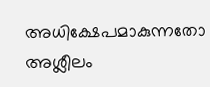അധിക്ഷേപമാകുന്നതോ അശ്ലീലം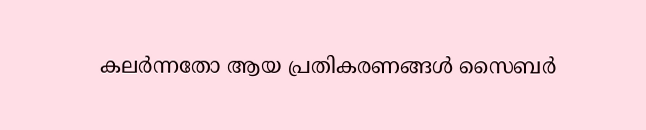കലർന്നതോ ആയ പ്രതികരണങ്ങൾ സൈബർ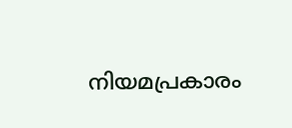നിയമപ്രകാരം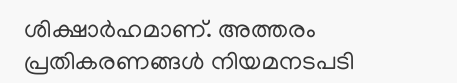ശിക്ഷാർഹമാണ്. അത്തരം പ്രതികരണങ്ങൾ നിയമനടപടി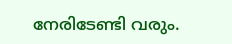നേരിടേണ്ടി വരും.